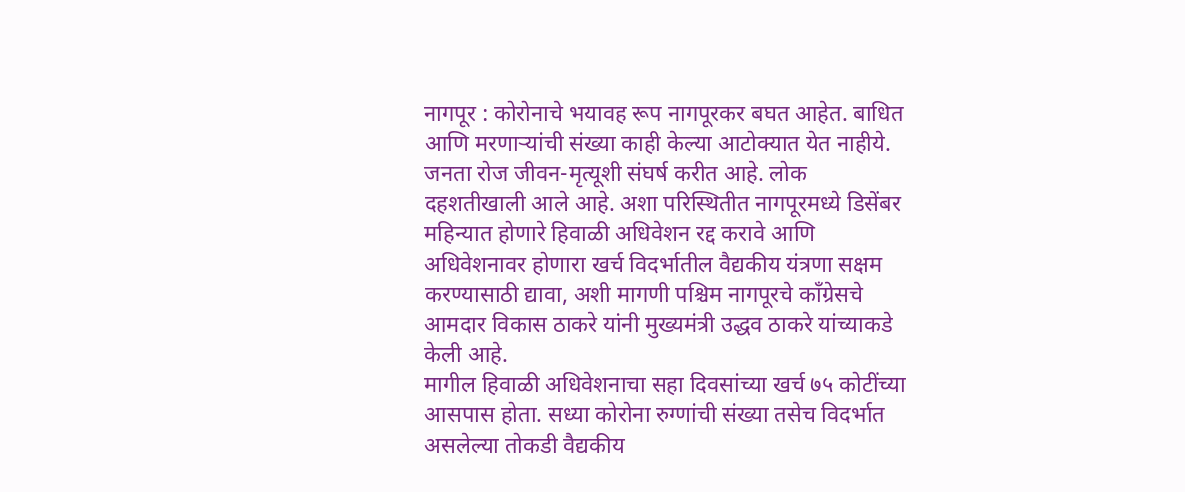नागपूर : कोरोनाचे भयावह रूप नागपूरकर बघत आहेत. बाधित आणि मरणाऱ्यांची संख्या काही केल्या आटोक्यात येत नाहीये. जनता रोज जीवन-मृत्यूशी संघर्ष करीत आहे. लोक दहशतीखाली आले आहे. अशा परिस्थितीत नागपूरमध्ये डिसेंबर महिन्यात होणारे हिवाळी अधिवेशन रद्द करावे आणि अधिवेशनावर होणारा खर्च विदर्भातील वैद्यकीय यंत्रणा सक्षम करण्यासाठी द्यावा, अशी मागणी पश्चिम नागपूरचे काँग्रेसचे आमदार विकास ठाकरे यांनी मुख्यमंत्री उद्धव ठाकरे यांच्याकडे केली आहे.
मागील हिवाळी अधिवेशनाचा सहा दिवसांच्या खर्च ७५ कोटींच्या आसपास होता. सध्या कोरोना रुग्णांची संख्या तसेच विदर्भात असलेल्या तोकडी वैद्यकीय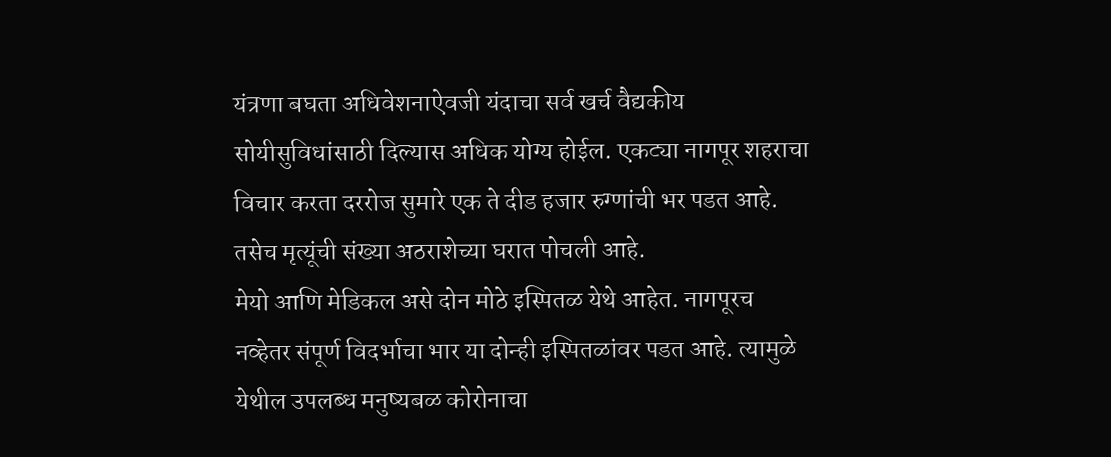यंत्रणा बघता अधिवेशनाऐवजी यंदाचा सर्व खर्च वैद्यकीय सोयीसुविधांसाठी दिल्यास अधिक योग्य होईल. एकट्या नागपूर शहराचा विचार करता दररोज सुमारे एक ते दीड हजार रुग्णांची भर पडत आहे. तसेच मृत्यूंची संख्या अठराशेच्या घरात पोचली आहे.
मेयो आणि मेडिकल असे दोन मोठे इस्पितळ येथे आहेत. नागपूरच नव्हेतर संपूर्ण विदर्भाचा भार या दोन्ही इस्पितळांवर पडत आहे. त्यामुळे येथील उपलब्ध मनुष्यबळ कोरोनाचा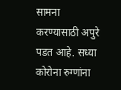सामना करण्यासाठी अपुरे पडत आहे. सध्या कोरोना रुग्णांना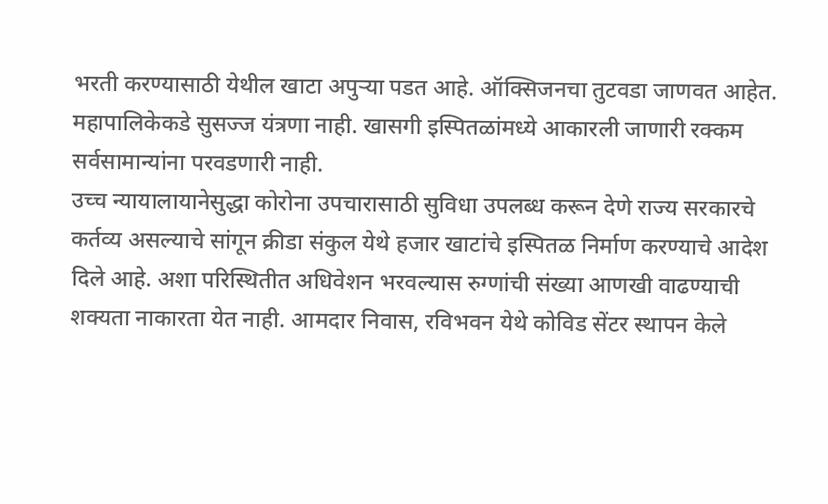भरती करण्यासाठी येथील खाटा अपुऱ्या पडत आहे. ऑक्सिजनचा तुटवडा जाणवत आहेत. महापालिकेकडे सुसज्ज यंत्रणा नाही. खासगी इस्पितळांमध्ये आकारली जाणारी रक्कम सर्वसामान्यांना परवडणारी नाही.
उच्च न्यायालायानेसुद्धा कोरोना उपचारासाठी सुविधा उपलब्ध करून देणे राज्य सरकारचे कर्तव्य असल्याचे सांगून क्रीडा संकुल येथे हजार खाटांचे इस्पितळ निर्माण करण्याचे आदेश दिले आहे. अशा परिस्थितीत अधिवेशन भरवल्यास रुग्णांची संख्या आणखी वाढण्याची शक्यता नाकारता येत नाही. आमदार निवास, रविभवन येथे कोविड सेंटर स्थापन केले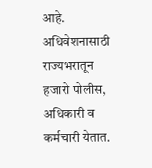आहे.
अधिवेशनासाठी राज्यभरातून हजारो पोलीस, अधिकारी व कर्मचारी येतात.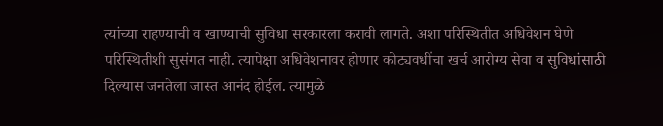त्यांच्या राहण्याची व खाण्याची सुविधा सरकारला करावी लागते. अशा परिस्थितीत अधिवेशन घेणे परिस्थितीशी सुसंगत नाही. त्यापेक्षा अधिवेशनावर होणार कोट्यवधींचा खर्च आरोग्य सेवा व सुविधांसाठी दिल्यास जनतेला जास्त आनंद होईल. त्यामुळे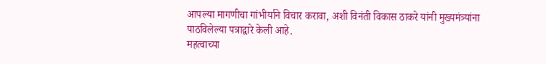आपल्या मागणीचा गांभीर्याने विचार करावा, अशी विनंती विकास ठाकरे यांनी मुख्यमंत्र्यांना पाठविलेल्या पत्राद्वारे केली आहे.
महत्वाच्या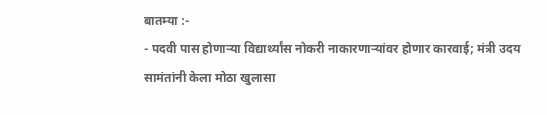बातम्या :-
- पदवी पास होणाऱ्या विद्यार्थ्यांस नोकरी नाकारणाऱ्यांवर होणार कारवाई; मंत्री उदय सामंतांनी केला मोठा खुलासा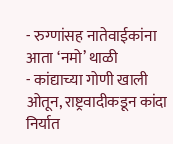- रुग्णांसह नातेवाईकांना आता ‘नमो’ थाळी
- कांद्याच्या गोणी खाली ओतून, राष्ट्रवादीकडून कांदा निर्यात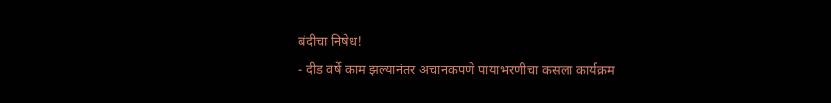बंदीचा निषेध!
- दीड वर्षे काम झल्यानंतर अचानकपणे पायाभरणीचा कसला कार्यक्रम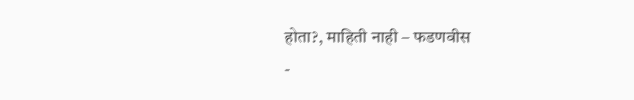होता?, माहिती नाही – फडणवीस
-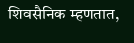शिवसैनिक म्हणतात,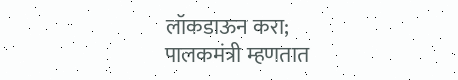लॉकडाऊन करा; पालकमंत्री म्हणतात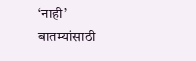‘नाही’
बातम्यांसाठी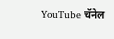YouTube चॅनेल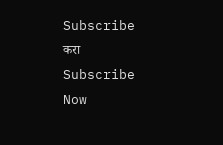Subscribe करा
Subscribe Now